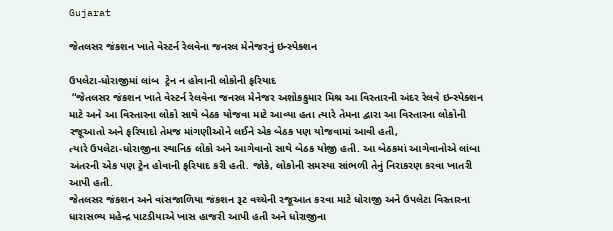Gujarat

જેતલસર જંકશન ખાતે વેસ્ટર્ન રેલવેના જનરલ મેનેજરનું ઇન્સ્પેક્શન

ઉપલેટા-ધોરાજીમાં લાંબ  ટ્રેન ન હોવાની લોકોની ફરિયાદ
 “જેતલસર જંકશન ખાતે વેસ્ટર્ન રેલવેના જનરલ મેનેજર અશોકકુમાર મિશ્ર આ વિસ્તારની અંદર રેલવે ઇન્સ્પેક્શન માટે અને આ વિસ્તારના લોકો સાથે બેઠક યોજવા માટે આવ્યા હતા ત્યારે તેમના દ્વારા આ વિસ્તારના લોકોની રજૂઆતો અને ફરિયાદો તેમજ માંગણીઓને લઈને એક બેઠક પણ યોજવામાં આવી હતી,
ત્યારે ઉપલેટા-ધોરાજીના સ્થાનિક લોકો અને આગેવાનો સાથે બેઠક યોજી હતી. આ બેઠકમાં આગેવાનોએ લાંબા અંતરની એક પણ ટ્રેન હોવાની ફરિયાદ કરી હતી. જોકે, લોકોની સમસ્યા સાંભળી તેનું નિરાકરણ કરવા ખાતરી આપી હતી.
જેતલસર જંકશન અને વાંસજાળિયા જંકશન રૂટ વચ્ચેની રજૂઆત કરવા માટે ધોરાજી અને ઉપલેટા વિસ્તારના ધારાસભ્ય મહેન્દ્ર પાટડીયાએ ખાસ હાજરી આપી હતી અને ધોરાજીના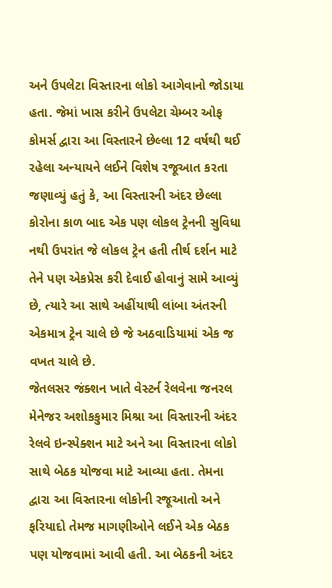અને ઉપલેટા વિસ્તારના લોકો આગેવાનો જોડાયા હતા. જેમાં ખાસ કરીને ઉપલેટા ચેમ્બર ઓફ કોમર્સ દ્વારા આ વિસ્તારને છેલ્લા 12 વર્ષથી થઈ રહેલા અન્યાયને લઈને વિશેષ રજૂઆત કરતા જણાવ્યું હતું કે, આ વિસ્તારની અંદર છેલ્લા કોરોના કાળ બાદ એક પણ લોકલ ટ્રેનની સુવિધા નથી ઉપરાંત જે લોકલ ટ્રેન હતી તીર્થ દર્શન માટે તેને પણ એકપ્રેસ કરી દેવાઈ હોવાનું સામે આવ્યું છે, ત્યારે આ સાથે અહીંયાથી લાંબા અંતરની એકમાત્ર ટ્રેન ચાલે છે જે અઠવાડિયામાં એક જ વખત ચાલે છે.
જેતલસર જંક્શન ખાતે વેસ્ટર્ન રેલવેના જનરલ મેનેજર અશોકકુમાર મિશ્રા આ વિસ્તારની અંદર રેલવે ઇન્સ્પેક્શન માટે અને આ વિસ્તારના લોકો સાથે બેઠક યોજવા માટે આવ્યા હતા. તેમના દ્વારા આ વિસ્તારના લોકોની રજૂઆતો અને ફરિયાદો તેમજ માગણીઓને લઈને એક બેઠક પણ યોજવામાં આવી હતી. આ બેઠકની અંદર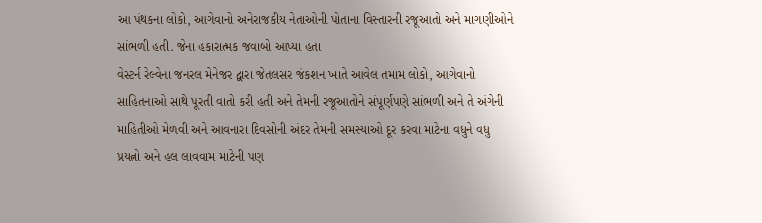આ પંથકના લોકો, આગેવાનો અનેરાજકીય નેતાઓની પોતાના વિસ્તારની રજૂઆતો અને માગણીઓને સાંભળી હતી. જેના હકારાત્મક જવાબો આપ્યા હતા
વેસ્ટર્ન રેલ્વેના જનરલ મેનેજર દ્વારા જેતલસર જંકશન ખાતે આવેલ તમામ લોકો, આગેવાનો સાહિતનાઓ સાથે પૂરતી વાતો કરી હતી અને તેમની રજૂઆતોને સંપૂર્ણપણે સાંભળી અને તે અંગેની માહિતીઓ મેળવી અને આવનારા દિવસોની અંદર તેમની સમસ્યાઓ દૂર કરવા માટેના વધુને વધુ પ્રયત્નો અને હલ લાવવામ માટેની પણ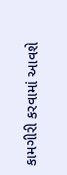કામગીરી કરવામાં આવશે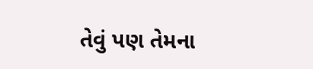તેવું પણ તેમના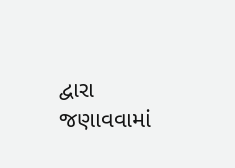દ્વારા જણાવવામાં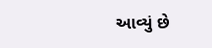આવ્યું છે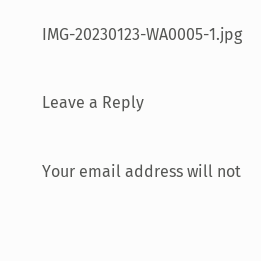IMG-20230123-WA0005-1.jpg

Leave a Reply

Your email address will not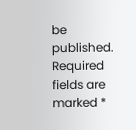be published. Required fields are marked *